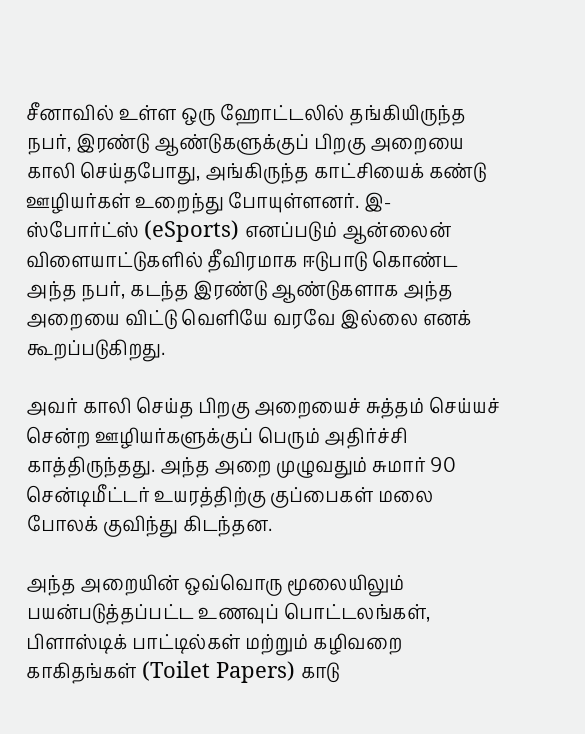சீனாவில் உள்ள ஒரு ஹோட்டலில் தங்கியிருந்த நபர், இரண்டு ஆண்டுகளுக்குப் பிறகு அறையை காலி செய்தபோது, அங்கிருந்த காட்சியைக் கண்டு ஊழியர்கள் உறைந்து போயுள்ளனர். இ-ஸ்போர்ட்ஸ் (eSports) எனப்படும் ஆன்லைன் விளையாட்டுகளில் தீவிரமாக ஈடுபாடு கொண்ட அந்த நபர், கடந்த இரண்டு ஆண்டுகளாக அந்த அறையை விட்டு வெளியே வரவே இல்லை எனக் கூறப்படுகிறது.

அவர் காலி செய்த பிறகு அறையைச் சுத்தம் செய்யச் சென்ற ஊழியர்களுக்குப் பெரும் அதிர்ச்சி காத்திருந்தது. அந்த அறை முழுவதும் சுமார் 90 சென்டிமீட்டர் உயரத்திற்கு குப்பைகள் மலை போலக் குவிந்து கிடந்தன.

அந்த அறையின் ஒவ்வொரு மூலையிலும் பயன்படுத்தப்பட்ட உணவுப் பொட்டலங்கள், பிளாஸ்டிக் பாட்டில்கள் மற்றும் கழிவறை காகிதங்கள் (Toilet Papers) காடு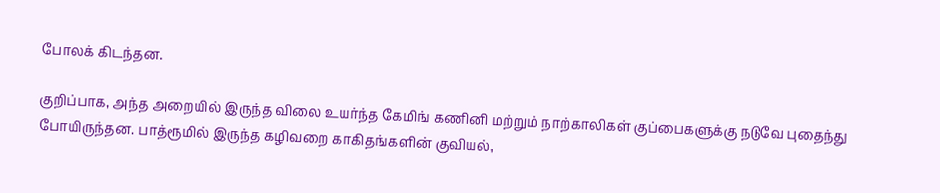போலக் கிடந்தன.

குறிப்பாக, அந்த அறையில் இருந்த விலை உயர்ந்த கேமிங் கணினி மற்றும் நாற்காலிகள் குப்பைகளுக்கு நடுவே புதைந்து போயிருந்தன. பாத்ரூமில் இருந்த கழிவறை காகிதங்களின் குவியல்,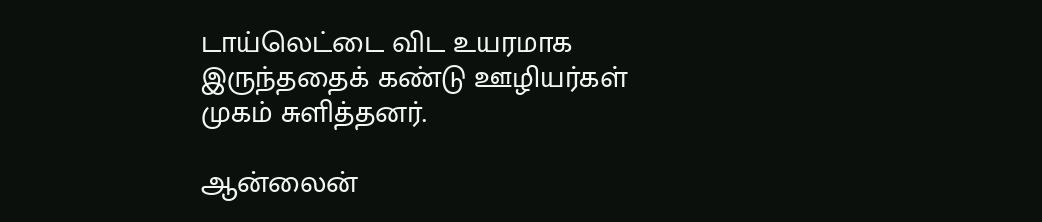டாய்லெட்டை விட உயரமாக இருந்ததைக் கண்டு ஊழியர்கள் முகம் சுளித்தனர்.

ஆன்லைன்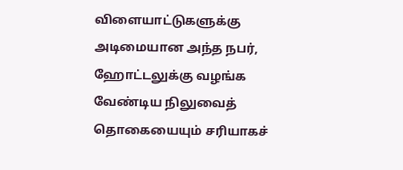விளையாட்டுகளுக்கு அடிமையான அந்த நபர், ஹோட்டலுக்கு வழங்க வேண்டிய நிலுவைத் தொகையையும் சரியாகச்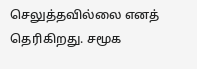செலுத்தவில்லை எனத் தெரிகிறது. சமூக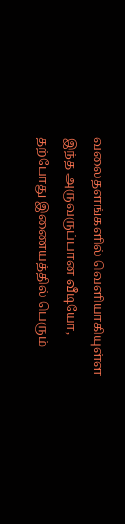வலைதளங்களில் வெளியாகியுள்ள இந்த அருவருப்பான வீடியோ, தற்போது இணையத்தில் பெரும்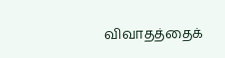விவாதத்தைக்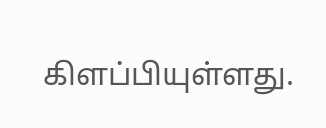கிளப்பியுள்ளது.